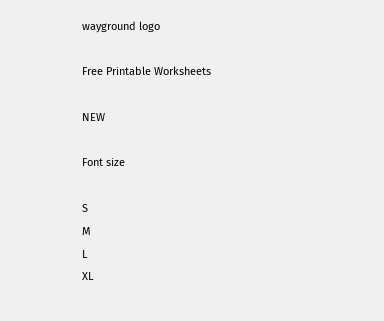wayground logo

Free Printable Worksheets

NEW

Font size

S
M
L
XL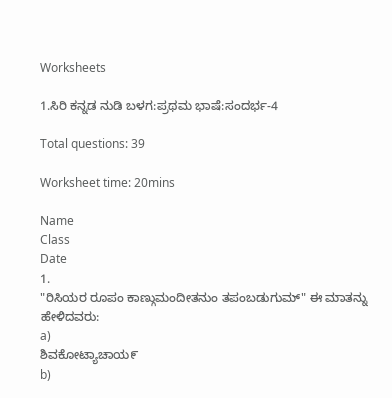Worksheets

1.ಸಿರಿ ಕನ್ನಡ ನುಡಿ ಬಳಗ:ಪ್ರಥಮ ಭಾಷೆ:ಸಂದರ್ಭ-4

Total questions: 39

Worksheet time: 20mins

Name
Class
Date
1.
"ರಿಸಿಯರ ರೂಪಂ ಕಾಣ್ಗುಮಂದೀತನುಂ ತಪಂಬಡುಗುಮ್" ಈ ಮಾತನ್ನು ಹೇಳಿದವರು:
a)
ಶಿವಕೋಟ್ಯಾಚಾಯ೯
b)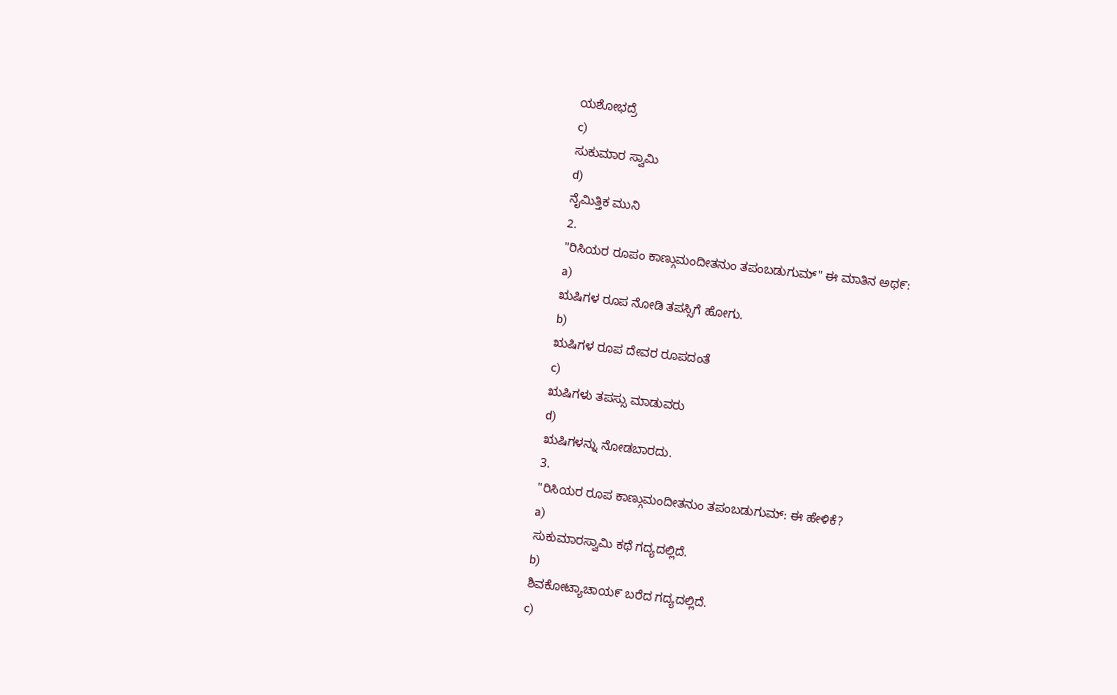ಯಶೋಭದ್ರೆ
c)
ಸುಕುಮಾರ ಸ್ವಾಮಿ
d)
ನೈಮಿತ್ತಿಕ ಮುನಿ
2.
"ರಿಸಿಯರ ರೂಪಂ ಕಾಣ್ಗುಮಂದೀತನುಂ ತಪಂಬಡುಗುಮ್" ಈ ಮಾತಿನ ಅಥ೯:
a)
ಋಷಿಗಳ ರೂಪ ನೋಡಿ ತಪಸ್ಸಿಗೆ ಹೋಗು.
b)
ಋಷಿಗಳ ರೂಪ ದೇವರ ರೂಪದಂತೆ
c)
ಋಷಿಗಳು ತಪಸ್ಸು ಮಾಡುವರು
d)
ಋಷಿಗಳನ್ನು ನೋಡಬಾರದು.
3.
"ರಿಸಿಯರ ರೂಪ ಕಾಣ್ಗುಮಂದೀತನುಂ ತಪಂಬಡುಗುಮ್: ಈ ಹೇಳಿಕೆ?
a)
ಸುಕುಮಾರಸ್ವಾಮಿ ಕಥೆ ಗದ್ಯದಲ್ಲಿದೆ.
b)
ಶಿವಕೋಟ್ಯಾಚಾಯ೯ ಬರೆದ ಗದ್ಯದಲ್ಲಿದೆ.
c)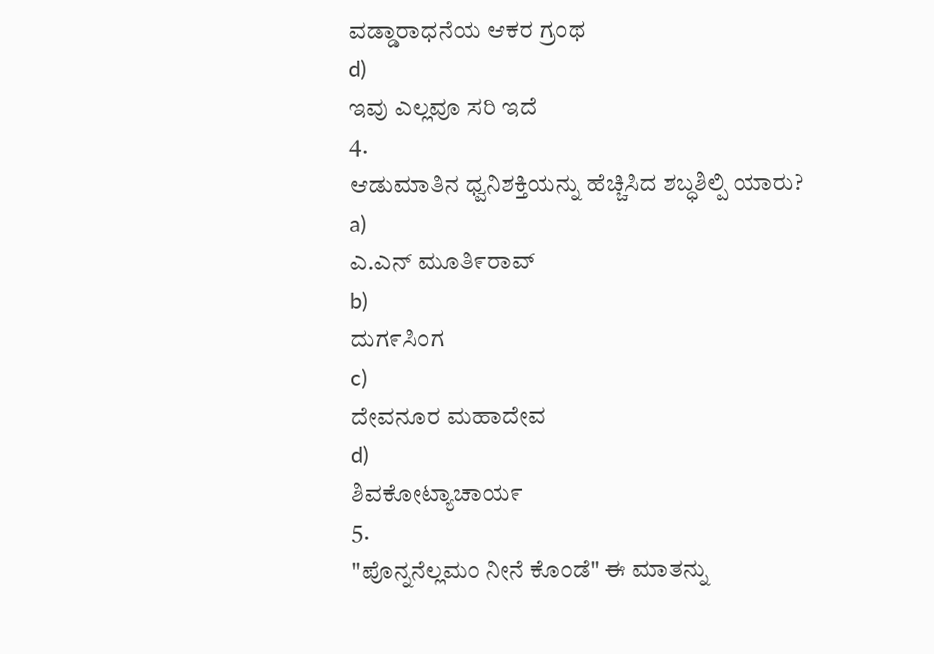ವಡ್ಡಾರಾಧನೆಯ ಆಕರ ಗ್ರಂಥ
d)
ಇವು ಎಲ್ಲವೂ ಸರಿ ಇದೆ
4.
ಆಡುಮಾತಿನ ಧ್ವನಿಶಕ್ತಿಯನ್ನು ಹೆಚ್ಚಿಸಿದ ಶಬ್ಧಶಿಲ್ಪಿ ಯಾರು?
a)
ಎ.ಎನ್ ಮೂತಿ೯ರಾವ್
b)
ದುಗ೯ಸಿಂಗ
c)
ದೇವನೂರ ಮಹಾದೇವ
d)
ಶಿವಕೋಟ್ಯಾಚಾಯ೯
5.
"ಪೊನ್ನನೆಲ್ಲಮಂ ನೀನೆ ಕೊಂಡೆ" ಈ ಮಾತನ್ನು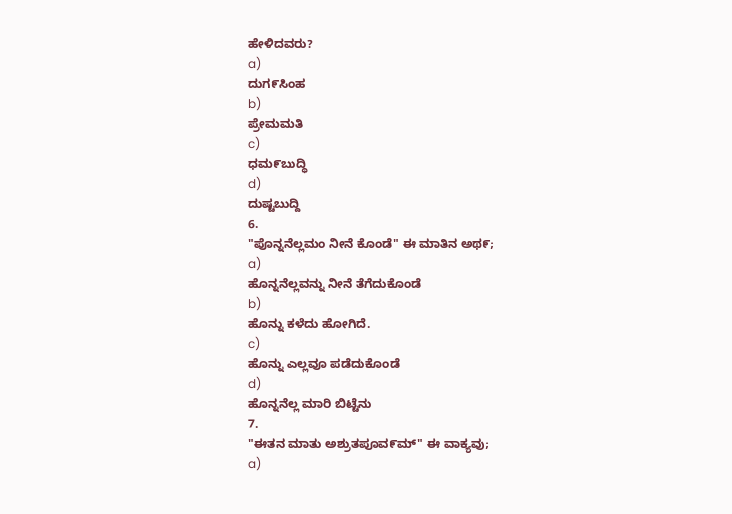ಹೇಳಿದವರು?
a)
ದುಗ೯ಸಿಂಹ
b)
ಪ್ರೇಮಮತಿ
c)
ಧಮ೯ಬುದ್ಧಿ
d)
ದುಷ್ಟಬುದ್ದಿ
6.
"ಪೊನ್ನನೆಲ್ಲಮಂ ನೀನೆ ಕೊಂಡೆ" ಈ ಮಾತಿನ ಅಥ೯;
a)
ಹೊನ್ನನೆಲ್ಲವನ್ನು ನೀನೆ ತೆಗೆದುಕೊಂಡೆ
b)
ಹೊನ್ನು ಕಳೆದು ಹೋಗಿದೆ.
c)
ಹೊನ್ನು ಎಲ್ಲವೂ ಪಡೆದುಕೊಂಡೆ
d)
ಹೊನ್ನನೆಲ್ಲ ಮಾರಿ ಬಿಟ್ಟೆನು
7.
"ಈತನ ಮಾತು ಅಶ್ರುತಪೂವ೯ಮ್" ಈ ವಾಕ್ಯವು;
a)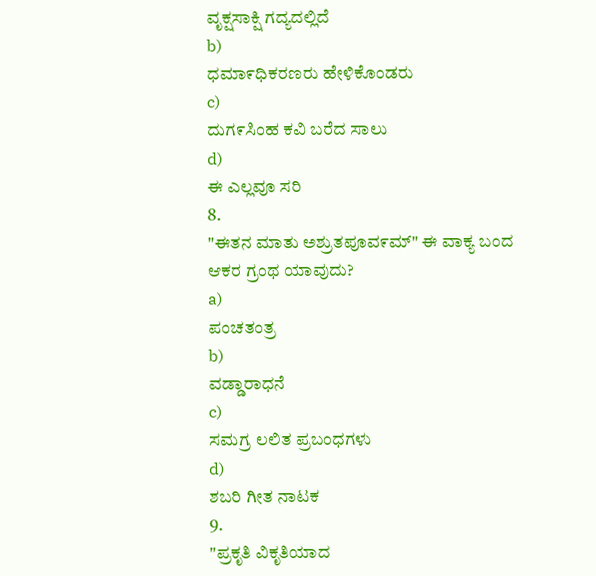ವೃಕ್ಷಸಾಕ್ಷಿ ಗದ್ಯದಲ್ಲಿದೆ
b)
ಧಮಾ೯ಧಿಕರಣರು ಹೇಳಿಕೊಂಡರು
c)
ದುಗ೯ಸಿಂಹ ಕವಿ ಬರೆದ ಸಾಲು
d)
ಈ ಎಲ್ಲವೂ ಸರಿ
8.
"ಈತನ ಮಾತು ಅಶ್ರುತಪೂವ೯ಮ್" ಈ ವಾಕ್ಯ ಬಂದ ಆಕರ ಗ್ರಂಥ ಯಾವುದು?
a)
ಪಂಚತಂತ್ರ
b)
ವಡ್ಡಾರಾಧನೆ
c)
ಸಮಗ್ರ ಲಲಿತ ಪ್ರಬಂಧಗಳು
d)
ಶಬರಿ ಗೀತ ನಾಟಕ
9.
"ಪ್ರಕೃತಿ ವಿಕೃತಿಯಾದ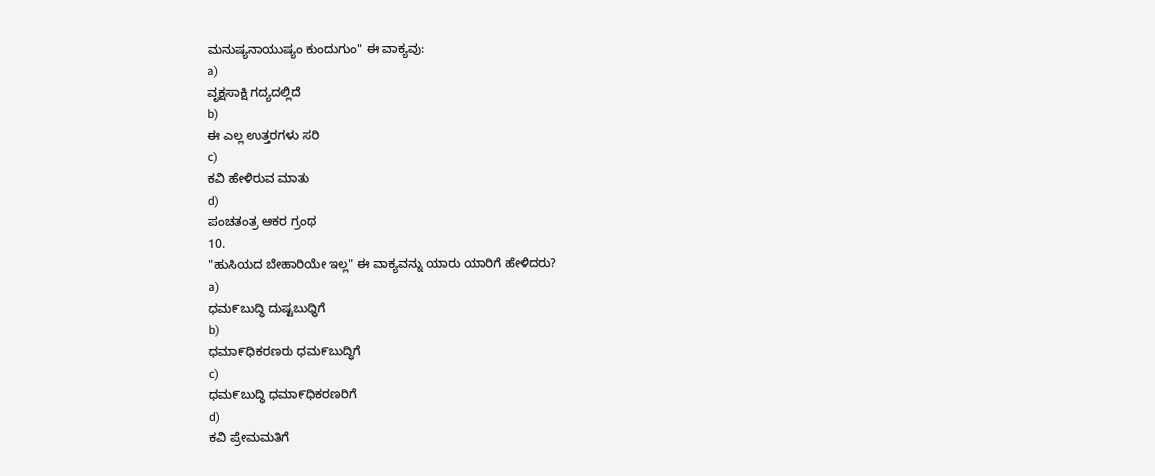ಮನುಷ್ಯನಾಯುಷ್ಯಂ ಕುಂದುಗುಂ" ಈ ವಾಕ್ಯವು:
a)
ವೃಕ್ಷಸಾಕ್ಷಿ ಗದ್ಯದಲ್ಲಿದೆ
b)
ಈ ಎಲ್ಲ ಉತ್ತರಗಳು ಸರಿ
c)
ಕವಿ ಹೇಳಿರುವ ಮಾತು
d)
ಪಂಚತಂತ್ರ ಆಕರ ಗ್ರಂಥ
10.
"ಹುಸಿಯದ ಬೇಹಾರಿಯೇ ಇಲ್ಲ" ಈ ವಾಕ್ಯವನ್ನು ಯಾರು ಯಾರಿಗೆ ಹೇಳಿದರು?
a)
ಧಮ೯ಬುದ್ಧಿ ದುಷ್ಟಬುಧ್ಧಿಗೆ
b)
ಧಮಾ೯ಧಿಕರಣರು ಧಮ೯ಬುದ್ಧಿಗೆ
c)
ಧಮ೯ಬುದ್ಧಿ ಧಮಾ೯ಧಿಕರಣರಿಗೆ
d)
ಕವಿ ಪ್ರೇಮಮತಿಗೆ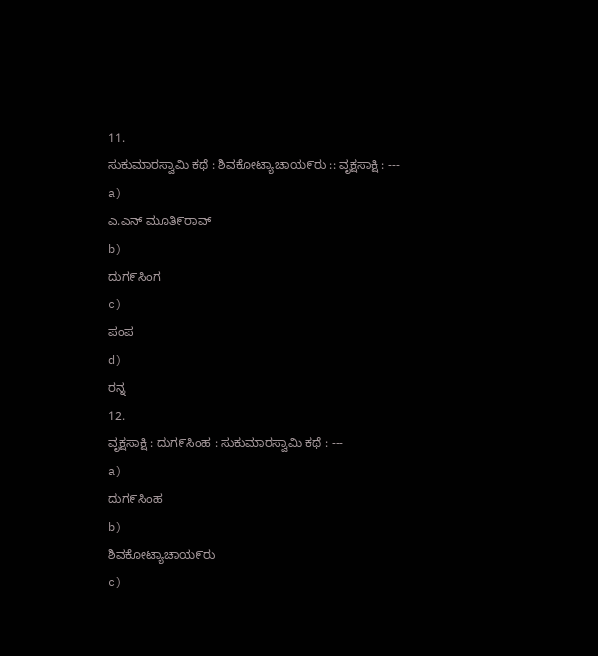11.
ಸುಕುಮಾರಸ್ವಾಮಿ ಕಥೆ : ಶಿವಕೋಟ್ಯಾಚಾಯ೯ರು :: ವೃಕ್ಷಸಾಕ್ಷಿ : ---
a)
ಎ.ಎನ್ ಮೂತಿ೯ರಾವ್
b)
ದುಗ೯ಸಿಂಗ
c)
ಪಂಪ
d)
ರನ್ನ
12.
ವೃಕ್ಷಸಾಕ್ಷಿ : ದುಗ೯ಸಿಂಹ : ಸುಕುಮಾರಸ್ವಾಮಿ ಕಥೆ : ---
a)
ದುಗ೯ಸಿಂಹ
b)
ಶಿವಕೋಟ್ಯಾಚಾಯ೯ರು
c)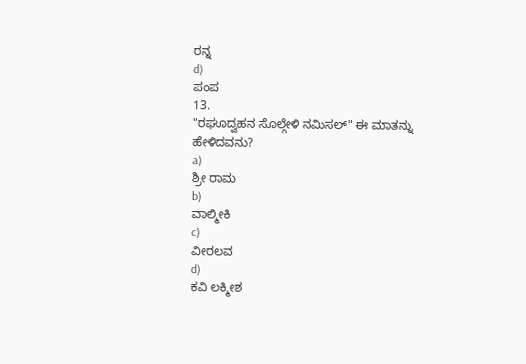ರನ್ನ
d)
ಪಂಪ
13.
"ರಘೂದ್ವಹನ ಸೊಲ್ಗೇಳಿ ನಮಿಸಲ್" ಈ ಮಾತನ್ನು ಹೇಳಿದವನು?
a)
ಶ್ರೀ ರಾಮ
b)
ವಾಲ್ಮೀಕಿ
c)
ವೀರಲವ
d)
ಕವಿ ಲಕ್ಮೀಶ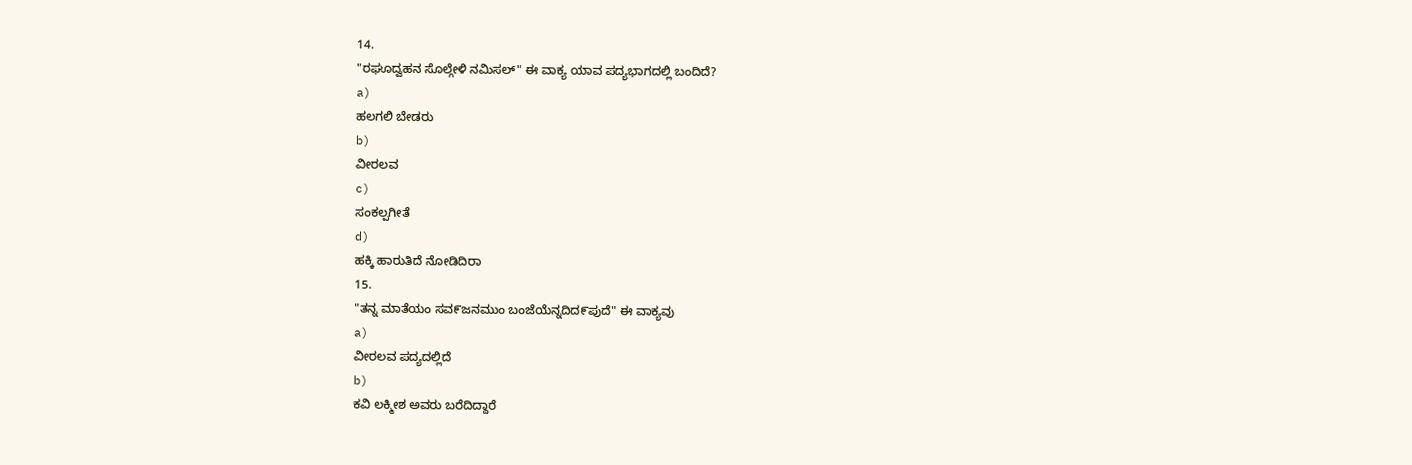14.
"ರಘೂದ್ವಹನ ಸೊಲ್ಗೇಳಿ ನಮಿಸಲ್" ಈ ವಾಕ್ಯ ಯಾವ ಪದ್ಯಭಾಗದಲ್ಲಿ ಬಂದಿದೆ?
a)
ಹಲಗಲಿ ಬೇಡರು
b)
ವೀರಲವ
c)
ಸಂಕಲ್ಪಗೀತೆ
d)
ಹಕ್ಕಿ ಹಾರುತಿದೆ ನೋಡಿದಿರಾ
15.
"ತನ್ನ ಮಾತೆಯಂ ಸವ೯ಜನಮುಂ ಬಂಜೆಯೆನ್ನದಿದ೯ಪುದೆ" ಈ ವಾಕ್ಯವು
a)
ವೀರಲವ ಪದ್ಯದಲ್ಲಿದೆ
b)
ಕವಿ ಲಕ್ಮೀಶ ಅವರು ಬರೆದಿದ್ದಾರೆ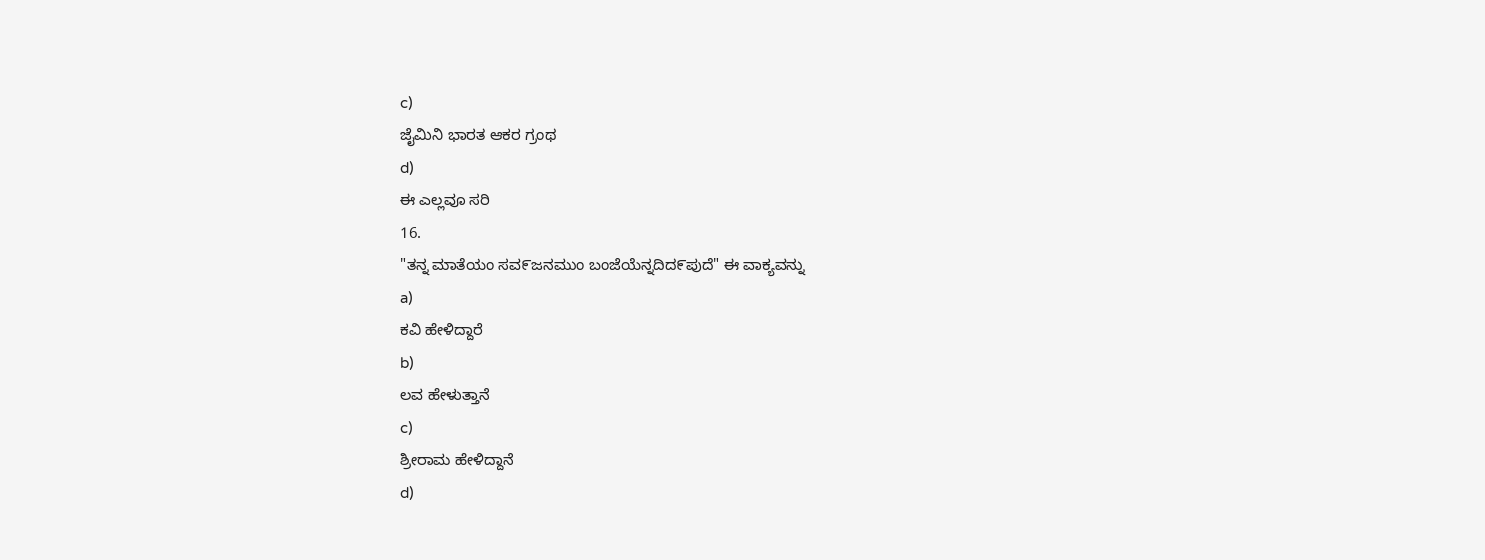c)
ಜೈಮಿನಿ ಭಾರತ ಆಕರ ಗ್ರಂಥ
d)
ಈ ಎಲ್ಲವೂ ಸರಿ
16.
"ತನ್ನ ಮಾತೆಯಂ ಸವ೯ಜನಮುಂ ಬಂಜೆಯೆನ್ನದಿದ೯ಪುದೆ" ಈ ವಾಕ್ಯವನ್ನು
a)
ಕವಿ ಹೇಳಿದ್ದಾರೆ
b)
ಲವ ಹೇಳುತ್ತಾನೆ
c)
ಶ್ರೀರಾಮ ಹೇಳಿದ್ದಾನೆ
d)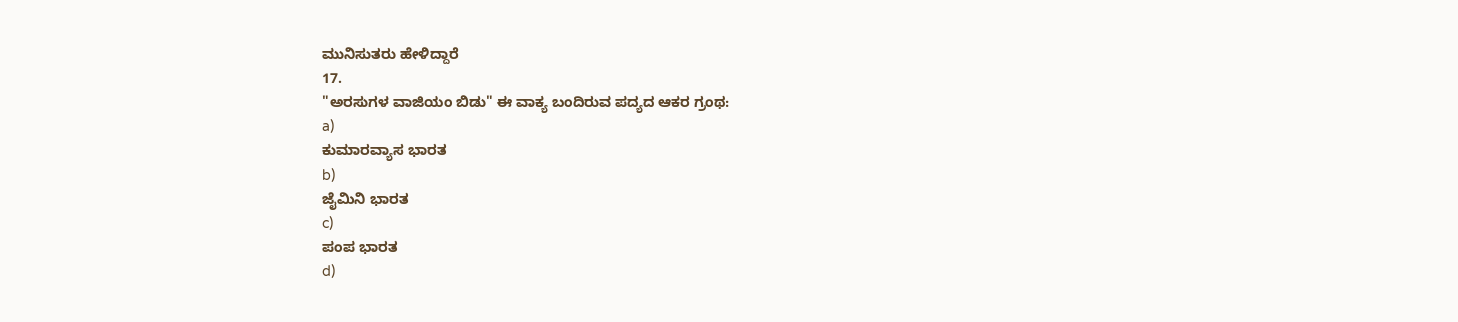ಮುನಿಸುತರು ಹೇಳಿದ್ದಾರೆ
17.
"ಅರಸುಗಳ ವಾಜಿಯಂ ಬಿಡು" ಈ ವಾಕ್ಯ ಬಂದಿರುವ ಪದ್ಯದ ಆಕರ ಗ್ರಂಥ:
a)
ಕುಮಾರವ್ಯಾಸ ಭಾರತ
b)
ಜೈಮಿನಿ ಭಾರತ
c)
ಪಂಪ ಭಾರತ
d)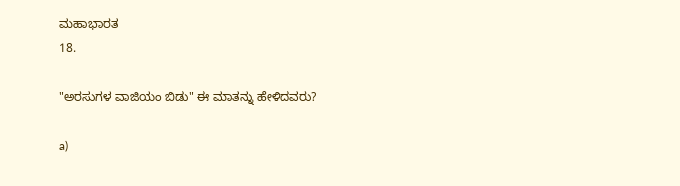ಮಹಾಭಾರತ
18.

"ಅರಸುಗಳ ವಾಜಿಯಂ ಬಿಡು" ಈ ಮಾತನ್ನು ಹೇಳಿದವರು?

a)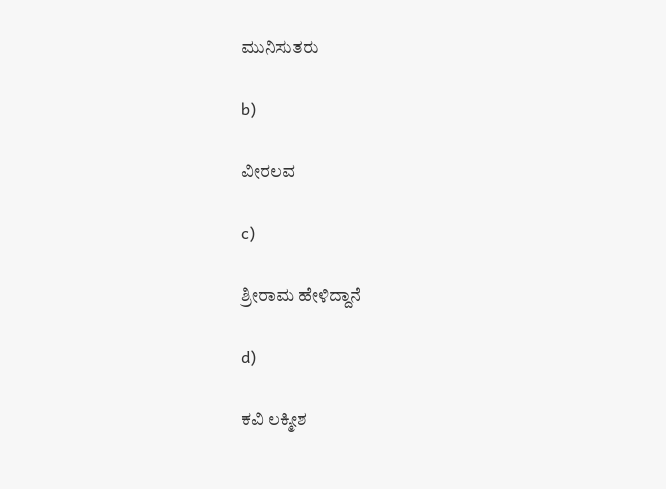ಮುನಿಸುತರು

b)

ವೀರಲವ

c)

ಶ್ರೀರಾಮ ಹೇಳಿದ್ದಾನೆ

d)

ಕವಿ ಲಕ್ಮೀಶ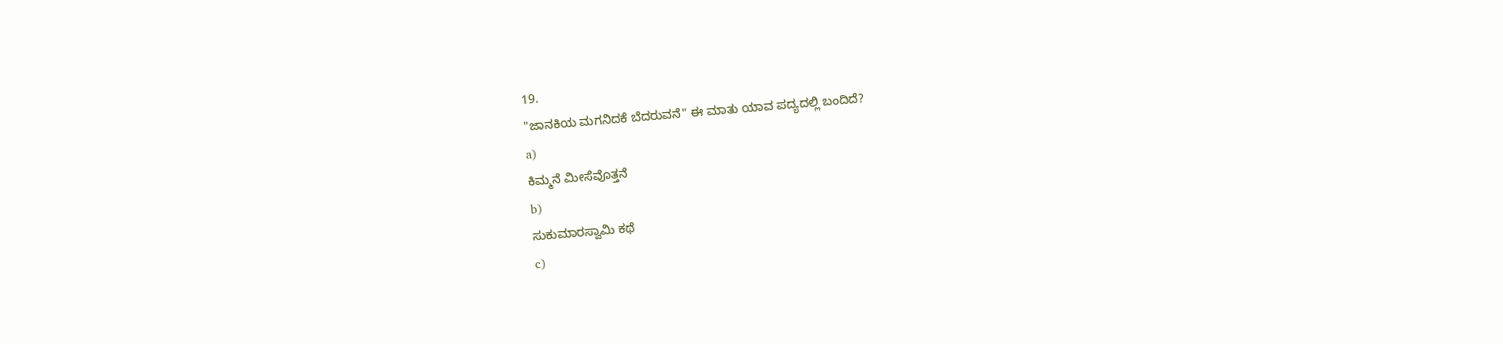19.
"ಜಾನಕಿಯ ಮಗನಿದಕೆ ಬೆದರುವನೆ" ಈ ಮಾತು ಯಾವ ಪದ್ಯದಲ್ಲಿ ಬಂದಿದೆ?
a)
ಕಿಮ್ಮನೆ ಮೀಸೆವೊತ್ತನೆ
b)
ಸುಕುಮಾರಸ್ವಾಮಿ ಕಥೆ
c)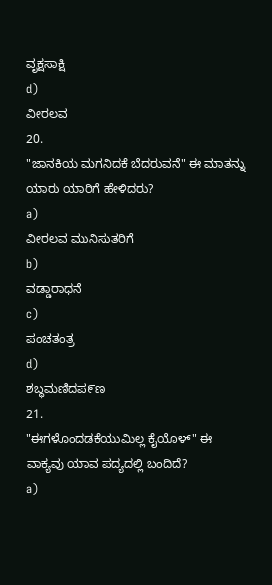ವೃಕ್ಷಸಾಕ್ಷಿ
d)
ವೀರಲವ
20.
"ಜಾನಕಿಯ ಮಗನಿದಕೆ ಬೆದರುವನೆ" ಈ ಮಾತನ್ನು ಯಾರು ಯಾರಿಗೆ ಹೇಳಿದರು?
a)
ವೀರಲವ ಮುನಿಸುತರಿಗೆ
b)
ವಡ್ಡಾರಾಧನೆ
c)
ಪಂಚತಂತ್ರ
d)
ಶಬ್ಧಮಣಿದಪ೯ಣ
21.
"ಈಗಳೊಂದಡಕೆಯುಮಿಲ್ಲ ಕೈಯೊಳ್" ಈ ವಾಕ್ಯವು ಯಾವ ಪದ್ಯದಲ್ಲಿ ಬಂದಿದೆ?
a)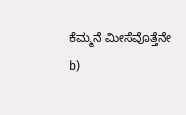ಕೆಮ್ಮನೆ ಮೀಸೆವೊತ್ತೆನೇ
b)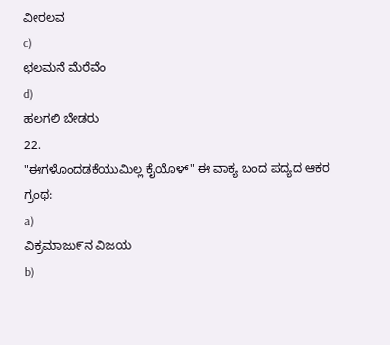ವೀರಲವ
c)
ಛಲಮನೆ ಮೆರೆವೆಂ
d)
ಹಲಗಲಿ ಬೇಡರು
22.
"ಈಗಳೊಂದಡಕೆಯುಮಿಲ್ಲ ಕೈಯೊಳ್" ಈ ವಾಕ್ಯ ಬಂದ ಪದ್ಯದ ಆಕರ ಗ್ರಂಥ:
a)
ವಿಕ್ರಮಾಜು೯ನ ವಿಜಯ
b)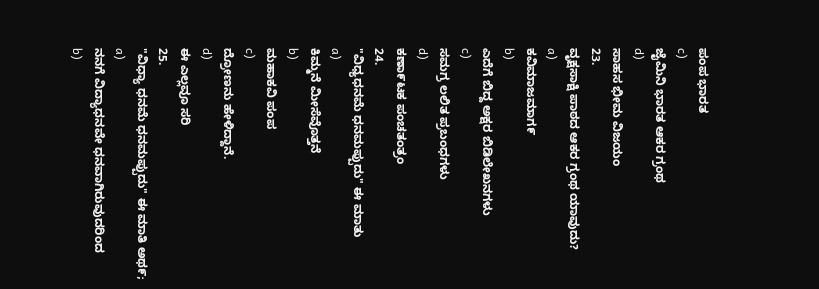ಪಂಪ ಭಾರತ
c)
ಜೈಮಿನಿ ಭಾರತ ಆಕರ ಗ್ರಂಥ
d)
ಸಾಹಸ ಭೀಮ ವಿಜಯಂ
23.
ವೃಕ್ಷಸಾಕ್ಷಿ ಪಾಠದ ಆಕರ ಗ್ರಂಥ ಯಾವುದು?
a)
ಕವಿಮಾಜಮಾಗ೯
b)
ಎದೆಗೆ ಬಿದ್ದ ಅಕ್ಷರ ಬಿಡಿಲೇಖನಗಳು
c)
ಸಮಗ್ರ ಲಲಿತ ಪ್ರಬಂಧಗಳು
d)
ಕಣಾ೯ಟಕ ಪಂಚತಂತ್ರಂ
24.
"ವಿಧ್ಯಧನಮೆ ಧನಮಪ್ಪುದು" ಈ ಮಾತು
a)
ಕಿಮ್ಮನೆ ಮೀಸೆವೊತ್ತನೆ
b)
ಮಹಾಕವಿ ಪಂಪ
c)
ದ್ರೋಣನು ಹೇಳಿದ್ದಾನೆ.
d)
ಈ ಎಲ್ಲವೂ ಸರಿ
25.
"ವಿಧ್ಯಾ ಧನಮೆ ಧನಮಪ್ಪುದು" ಈ ಮಾತಿ ಅಥ೯;
a)
ನನಗೆ ವಿದ್ಯಾಧನವೇ ಧನವಾಗಿರುವುದರಿಂದ
b)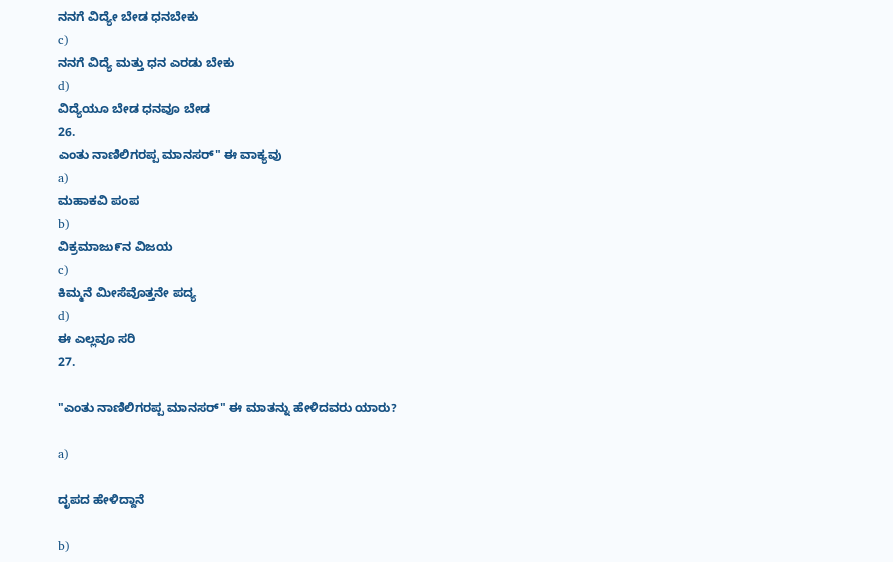ನನಗೆ ವಿದ್ಯೇ ಬೇಡ ಧನಬೇಕು
c)
ನನಗೆ ವಿದ್ಯೆ ಮತ್ತು ಧನ ಎರಡು ಬೇಕು
d)
ವಿದ್ಯೆಯೂ ಬೇಡ ಧನವೂ ಬೇಡ
26.
ಎಂತು ನಾಣಿಲಿಗರಪ್ಪ ಮಾನಸರ್" ಈ ವಾಕ್ಯವು
a)
ಮಹಾಕವಿ ಪಂಪ
b)
ವಿಕ್ರಮಾಜು೯ನ ವಿಜಯ
c)
ಕಿಮ್ಮನೆ ಮೀಸೆವೊತ್ತನೇ ಪದ್ಯ
d)
ಈ ಎಲ್ಲವೂ ಸರಿ
27.

"ಎಂತು ನಾಣಿಲಿಗರಪ್ಪ ಮಾನಸರ್" ಈ ಮಾತನ್ನು ಹೇಳಿದವರು ಯಾರು?

a)

ದೃಪದ ಹೇಳಿದ್ದಾನೆ

b)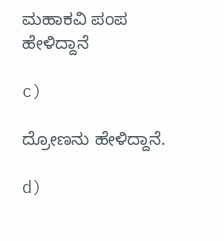ಮಹಾಕವಿ ಪಂಪ ಹೇಳಿದ್ದಾನೆ

c)

ದ್ರೋಣನು ಹೇಳಿದ್ದಾನೆ.

d)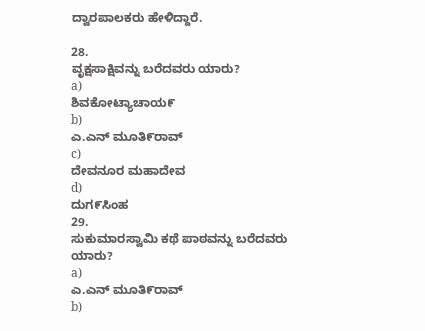ದ್ವಾರಪಾಲಕರು ಹೇಳಿದ್ದಾರೆ.

28.
ವೃಕ್ಷಸಾಕ್ಷಿವನ್ನು ಬರೆದವರು ಯಾರು?
a)
ಶಿವಕೋಟ್ಯಾಚಾಯ೯
b)
ಎ.ಎನ್ ಮೂತಿ೯ರಾವ್
c)
ದೇವನೂರ ಮಹಾದೇವ
d)
ದುಗ೯ಸಿಂಹ
29.
ಸುಕುಮಾರಸ್ವಾಮಿ ಕಥೆ ಪಾಠವನ್ನು ಬರೆದವರು ಯಾರು?
a)
ಎ.ಎನ್ ಮೂತಿ೯ರಾವ್
b)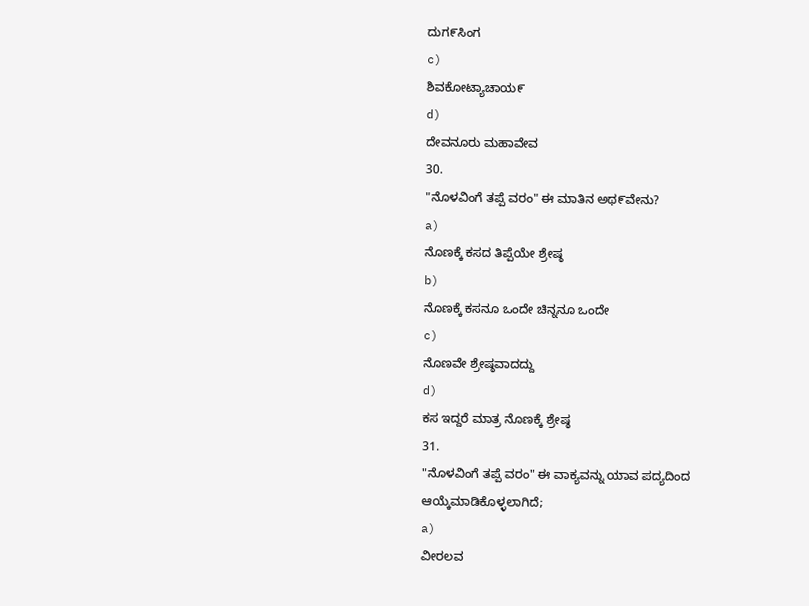ದುಗ೯ಸಿಂಗ
c)
ಶಿವಕೋಟ್ಯಾಚಾಯ೯
d)
ದೇವನೂರು ಮಹಾವೇವ
30.
"ನೊಳವಿಂಗೆ ತಪ್ಪೆ ವರಂ" ಈ ಮಾತಿನ ಅಥ೯ವೇನು?
a)
ನೊಣಕ್ಕೆ ಕಸದ ತಿಪ್ಪೆಯೇ ಶ್ರೇಷ್ಠ
b)
ನೊಣಕ್ಕೆ ಕಸನೂ ಒಂದೇ ಚಿನ್ನನೂ ಒಂದೇ
c)
ನೊಣವೇ ಶ್ರೇಷ್ಠವಾದದ್ದು
d)
ಕಸ ಇದ್ದರೆ ಮಾತ್ರ ನೊಣಕ್ಕೆ ಶ್ರೇಷ್ಠ
31.
"ನೊಳವಿಂಗೆ ತಪ್ಪೆ ವರಂ" ಈ ವಾಕ್ಯವನ್ನು ಯಾವ ಪದ್ಯದಿಂದ ಆಯ್ಕೆಮಾಡಿಕೊಳ್ಳಲಾಗಿದೆ;
a)
ವೀರಲವ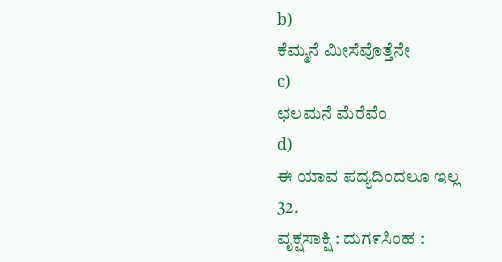b)
ಕೆಮ್ಮನೆ ಮೀಸೆವೊತ್ತೆನೇ
c)
ಛಲಮನೆ ಮೆರೆವೆಂ
d)
ಈ ಯಾವ ಪದ್ಯದಿಂದಲೂ ಇಲ್ಲ
32.
ವೃಕ್ಷಸಾಕ್ಷಿ : ದುಗ೯ಸಿಂಹ :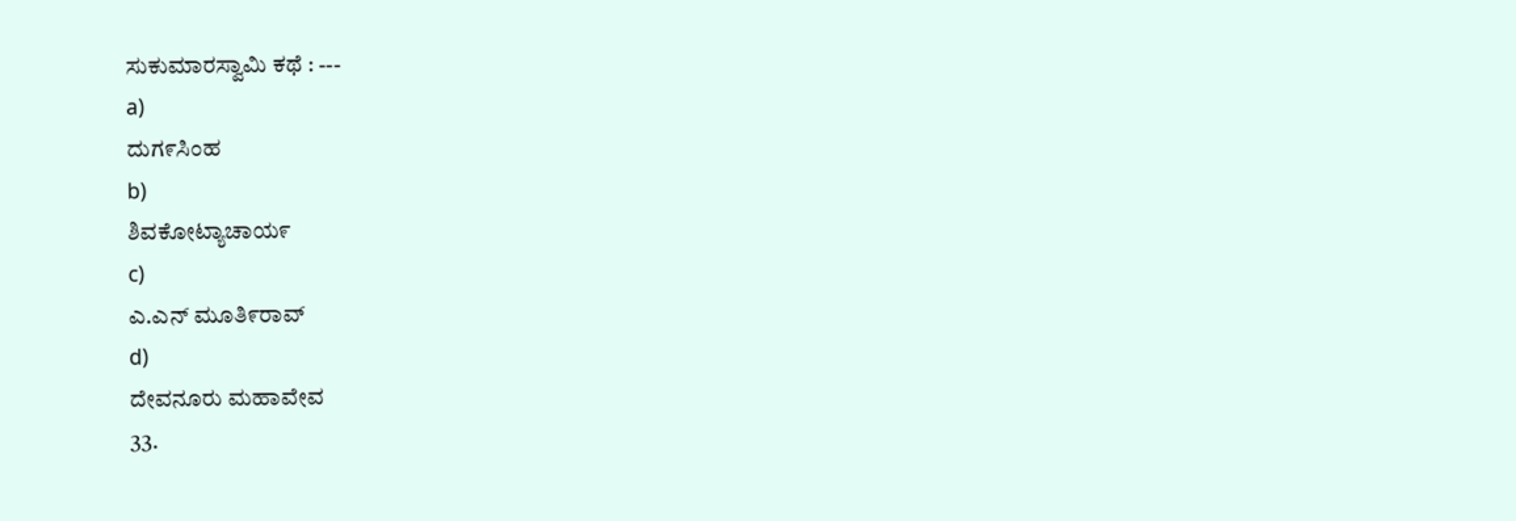ಸುಕುಮಾರಸ್ವಾಮಿ ಕಥೆ : ---
a)
ದುಗ೯ಸಿಂಹ
b)
ಶಿವಕೋಟ್ಯಾಚಾಯ೯
c)
ಎ.ಎನ್ ಮೂತಿ೯ರಾವ್
d)
ದೇವನೂರು ಮಹಾವೇವ
33.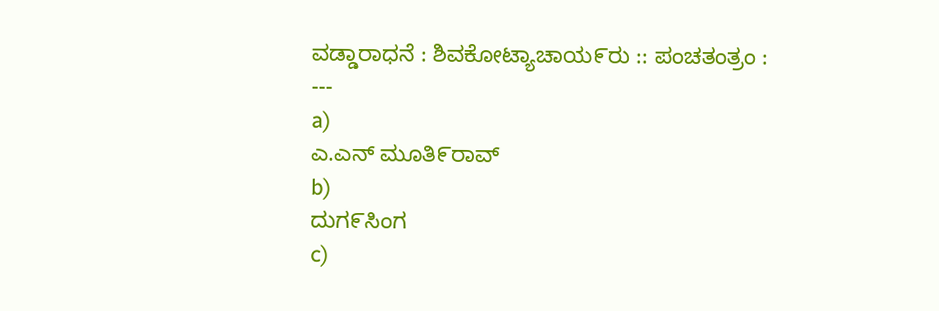ವಡ್ಡಾರಾಧನೆ : ಶಿವಕೋಟ್ಯಾಚಾಯ೯ರು :: ಪಂಚತಂತ್ರಂ : ---
a)
ಎ.ಎನ್ ಮೂತಿ೯ರಾವ್
b)
ದುಗ೯ಸಿಂಗ
c)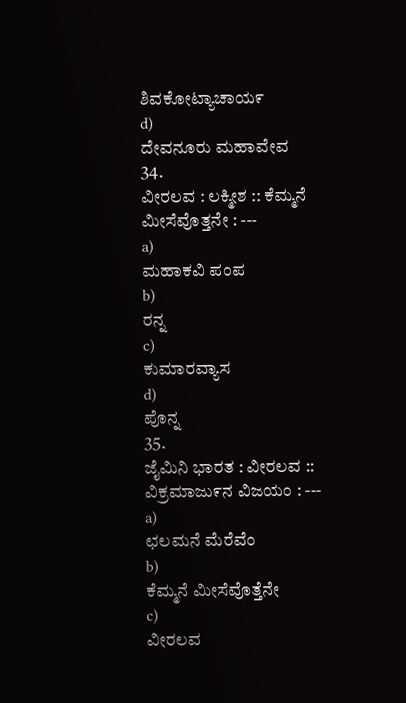ಶಿವಕೋಟ್ಯಾಚಾಯ೯
d)
ದೇವನೂರು ಮಹಾವೇವ
34.
ವೀರಲವ : ಲಕ್ಮೀಶ :: ಕೆಮ್ಮನೆ ಮೀಸೆವೊತ್ತನೇ : ---
a)
ಮಹಾಕವಿ ಪಂಪ
b)
ರನ್ನ
c)
ಕುಮಾರವ್ಯಾಸ
d)
ಪೊನ್ನ
35.
ಜೈಮಿನಿ ಭಾರತ : ವೀರಲವ :: ವಿಕ್ರಮಾಜು೯ನ ವಿಜಯಂ : ---
a)
ಛಲಮನೆ ಮೆರೆವೆಂ
b)
ಕೆಮ್ಮನೆ ಮೀಸೆವೊತ್ತೆನೇ
c)
ವೀರಲವ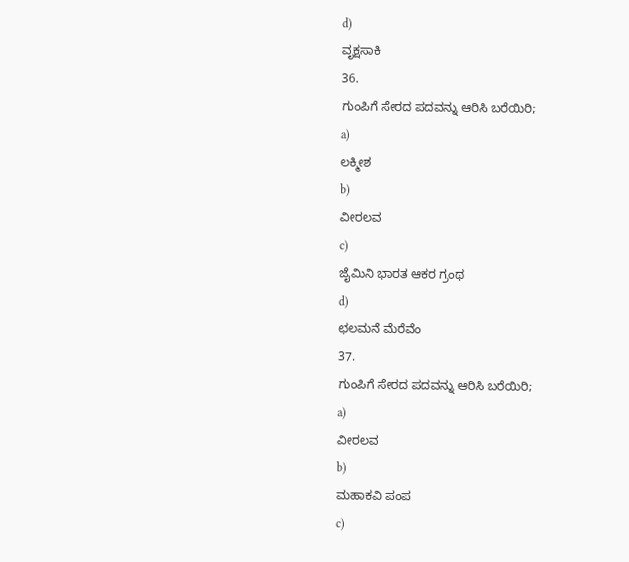d)
ವೃಕ್ಷಸಾಕಿ
36.
ಗುಂಪಿಗೆ ಸೇರದ ಪದವನ್ನು ಆರಿಸಿ ಬರೆಯಿರಿ;
a)
ಲಕ್ಮೀಶ
b)
ವೀರಲವ
c)
ಜೈಮಿನಿ ಭಾರತ ಆಕರ ಗ್ರಂಥ
d)
ಛಲಮನೆ ಮೆರೆವೆಂ
37.
ಗುಂಪಿಗೆ ಸೇರದ ಪದವನ್ನು ಆರಿಸಿ ಬರೆಯಿರಿ;
a)
ವೀರಲವ
b)
ಮಹಾಕವಿ ಪಂಪ
c)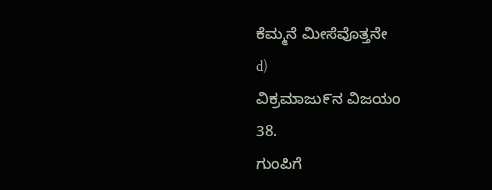ಕೆಮ್ಮನೆ ಮೀಸೆವೊತ್ತನೇ
d)
ವಿಕ್ರಮಾಜು೯ನ ವಿಜಯಂ
38.
ಗುಂಪಿಗೆ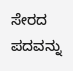ಸೇರದ ಪದವನ್ನು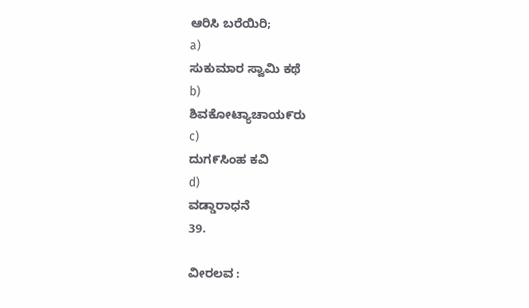ಆರಿಸಿ ಬರೆಯಿರಿ;
a)
ಸುಕುಮಾರ ಸ್ವಾಮಿ ಕಥೆ
b)
ಶಿವಕೋಟ್ಯಾಚಾಯ೯ರು
c)
ದುಗ೯ಸಿಂಹ ಕವಿ
d)
ವಡ್ಡಾರಾಧನೆ
39.

ವೀರಲವ :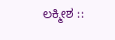ಲಕ್ಮೀಶ ::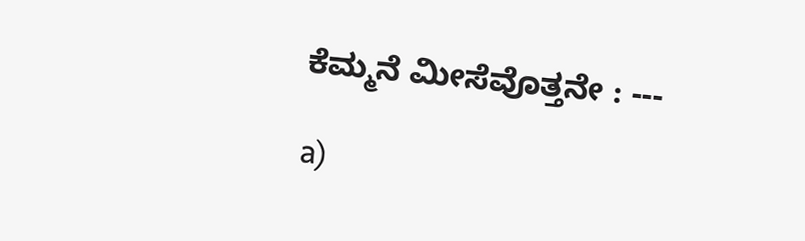ಕೆಮ್ಮನೆ ಮೀಸೆವೊತ್ತನೇ : ---

a)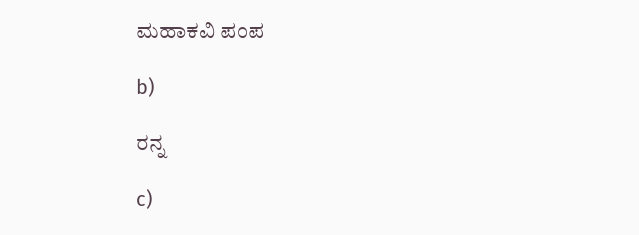ಮಹಾಕವಿ ಪಂಪ

b)

ರನ್ನ

c)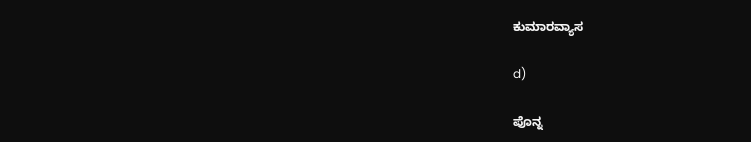ಕುಮಾರವ್ಯಾಸ

d)

ಪೊನ್ನ